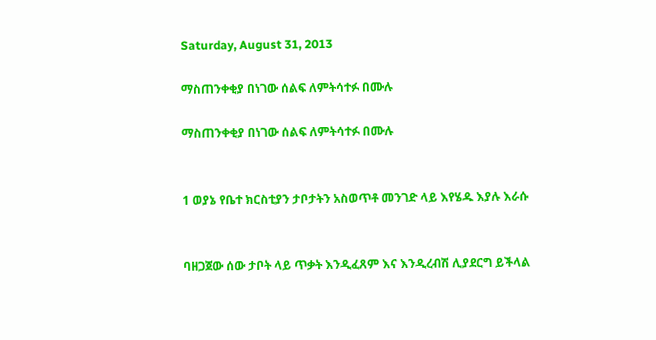Saturday, August 31, 2013

ማስጠንቀቂያ በነገው ሰልፍ ለምትሳተፉ በሙሉ

ማስጠንቀቂያ በነገው ሰልፍ ለምትሳተፉ በሙሉ


1 ወያኔ የቤተ ክርስቲያን ታቦታትን አስወጥቶ መንገድ ላይ እየሄዱ እያሉ እራሱ


ባዘጋጀው ሰው ታቦት ላይ ጥቃት እንዲፈጸም እና እንዲረብሽ ሊያደርግ ይችላል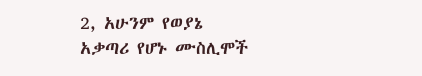2, አሁንም የወያኔ አቃጣሪ የሆኑ ሙስሊሞች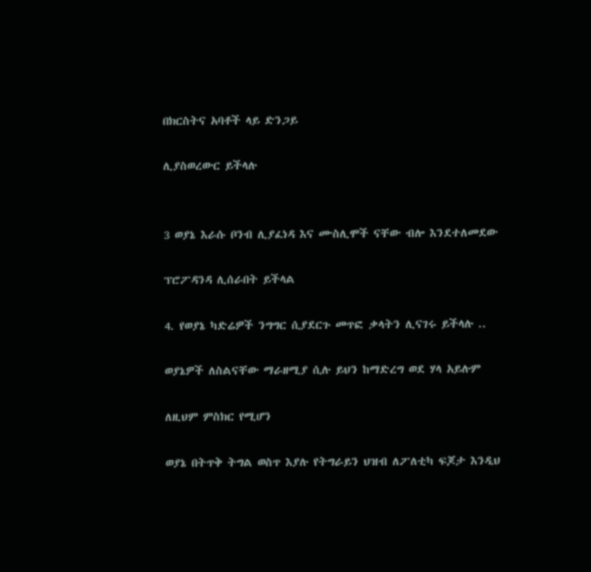በክርስትና አባቶች ላይ ድንጋይ

ሊያስወረውር ይችላሉ


3 ወያኔ እራሱ ቦንብ ሊያፈነዳ እና ሙስሊሞች ናቸው ብሎ እንደተለመደው

ፕሮፖዳንዳ ሊሰራበት ይችላል

4. የወያኔ ካድሬዎች ንግግር ሲያደርጉ መጥፎ ቃላትን ሊናገሩ ይችላሉ ..

ወያኔዎች ለስልናቸው ማራዘሚያ ሲሉ ይህን ከማድረግ ወደ ሃላ አይሉም

ለዚህም ምስክር የሚሆን

ወያኔ በትጥቅ ትግል ወስጥ እያሉ የትግራይን ህዝብ ለፖለቲካ ፍጆታ እንዲህ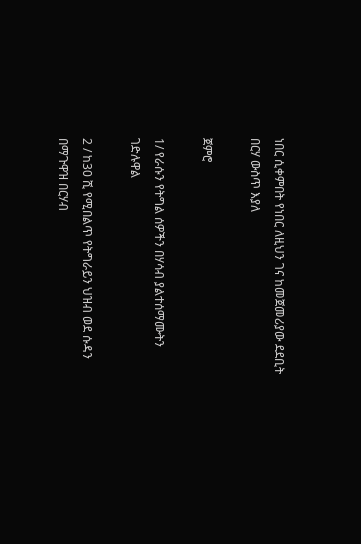ነበር ሲቀምበት የነበር ለዚህን ገና ከመጀመሪያው ደደቢት በርሃ ውስጥ እያለ

ጀምሮ

1/ የራሱን የትግል ሰዎችን በሃሳብ ያልተሰማሙትን ገድሉዋል

2 / ከ30 ሺ የሚበልጥ የትግራይን ህዝብ ወደ ሱዳን በማጉዋዝ በርሃብ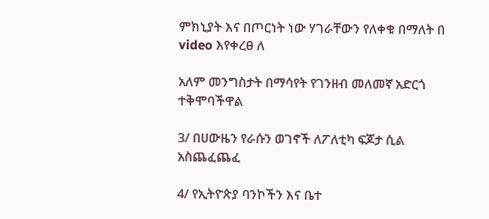ምክኒያት እና በጦርነት ነው ሃገራቸውን የለቀቁ በማለት በ video እየቀረፀ ለ

አለም መንግስታት በማሳየት የገንዘብ መለመኛ አድርጎ ተቅሞባችዋል

3/ በሀውዜን የራሱን ወገኖች ለፖለቲካ ፍጆታ ሲል አስጨፈጨፈ

4/ የኢትዮጵያ ባንኮችን እና ቤተ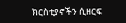ክርስቲያኖችን ሲዘርፍ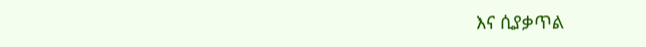እና ሲያቃጥል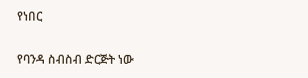የነበር

የባንዳ ስብስብ ድርጅት ነው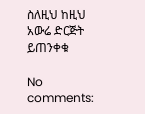ስለዚህ ከዚህ አውሬ ድርጅት ይጠንቀቁ

No comments: